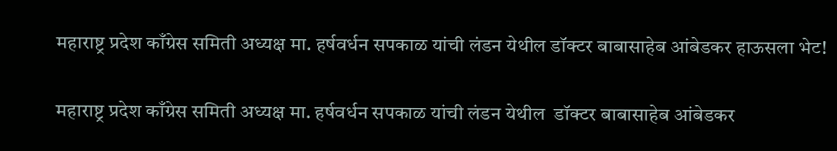महाराष्ट्र प्रदेश काँग्रेस समिती अध्यक्ष मा. हर्षवर्धन सपकाळ यांची लंडन येथील डॉक्टर बाबासाहेब आंबेडकर हाऊसला भेट!

महाराष्ट्र प्रदेश काँग्रेस समिती अध्यक्ष मा. हर्षवर्धन सपकाळ यांची लंडन येथील  डॉक्टर बाबासाहेब आंबेडकर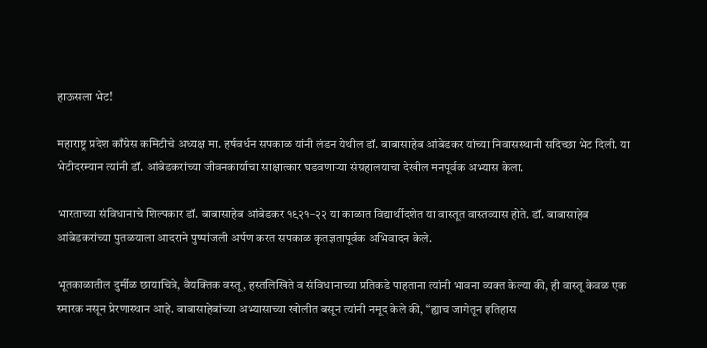हाऊसला भेट!

महाराष्ट्र प्रदेश काँग्रेस कमिटीचे अध्यक्ष मा. हर्षवर्धन सपकाळ यांनी लंडन येथील डॉ. बाबासाहेब आंबेडकर यांच्या निवासस्थानी सदिच्छा भेट दिली. या भेटीदरम्यान त्यांनी डॉ. आंबेडकरांच्या जीवनकार्याचा साक्षात्कार घडवणाऱ्या संग्रहालयाचा देखील मनपूर्वक अभ्यास केला.

भारताच्या संविधानाचे शिल्पकार डॉ. बाबासाहेब आंबेडकर १९२१–२२ या काळात विद्यार्थीदशेत या वास्तूत वास्तव्यास होते. डॉ. बाबासाहेब आंबेडकरांच्या पुतळयाला आदराने पुष्पांजली अर्पण करत सपकाळ कृतज्ञतापूर्वक अभिवादन केले.

भूतकाळातील दुर्मीळ छायाचित्रे, वैयक्तिक वस्तू, हस्तलिखिते व संविधानाच्या प्रतिकडे पाहताना त्यांनी भावना व्यक्त केल्या की, ही वास्तू केवळ एक स्मारक नसून प्रेरणास्थान आहे. बाबासाहेबांच्या अभ्यासाच्या खोलीत बसून त्यांनी नमूद केले की, “ह्याच जागेतून इतिहास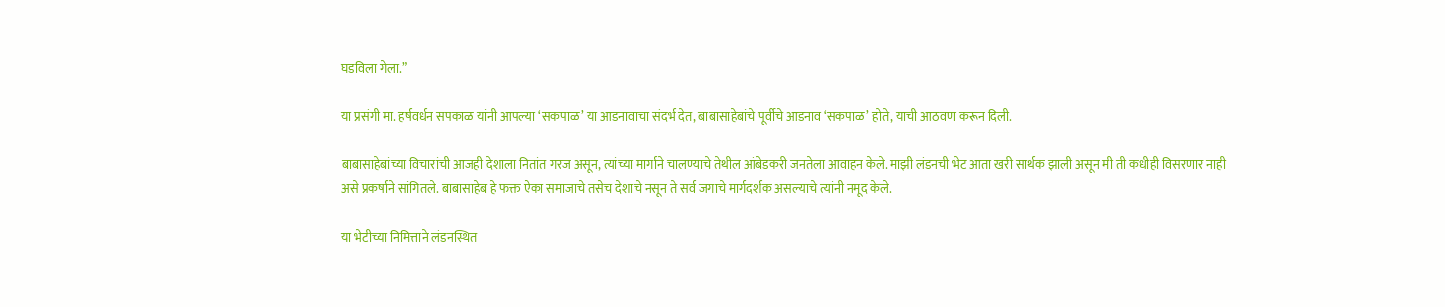घडविला गेला.”

या प्रसंगी मा. हर्षवर्धन सपकाळ यांनी आपल्या ‘सकपाळ’ या आडनावाचा संदर्भ देत, बाबासाहेबांचे पूर्वीचे आडनाव ‘सकपाळ’ होते, याची आठवण करून दिली.

बाबासाहेबांच्या विचारांची आजही देशाला नितांत गरज असून, त्यांच्या मार्गाने चालण्याचे तेथील आंबेडकरी जनतेला आवाहन केले. माझी लंडनची भेट आता खरी सार्थक झाली असून मी ती कधीही विसरणार नाही असे प्रकर्षाने सांगितले. बाबासाहेब हे फक्त ऐका समाजाचे तसेच देशाचे नसून ते सर्व जगाचे मार्गदर्शक असल्याचे त्यांनी नमूद केले.

या भेटीच्या निमित्ताने लंडनस्थित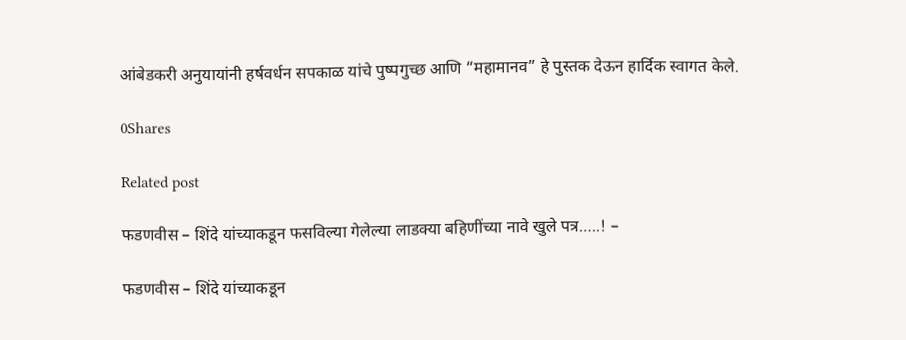आंबेडकरी अनुयायांनी हर्षवर्धन सपकाळ यांचे पुष्पगुच्छ आणि “महामानव” हे पुस्तक देऊन हार्दिक स्वागत केले.

0Shares

Related post

फडणवीस – शिंदे यांच्याकडून फसविल्या गेलेल्या लाडक्या बहिणींच्या नावे खुले पत्र…..! –

फडणवीस – शिंदे यांच्याकडून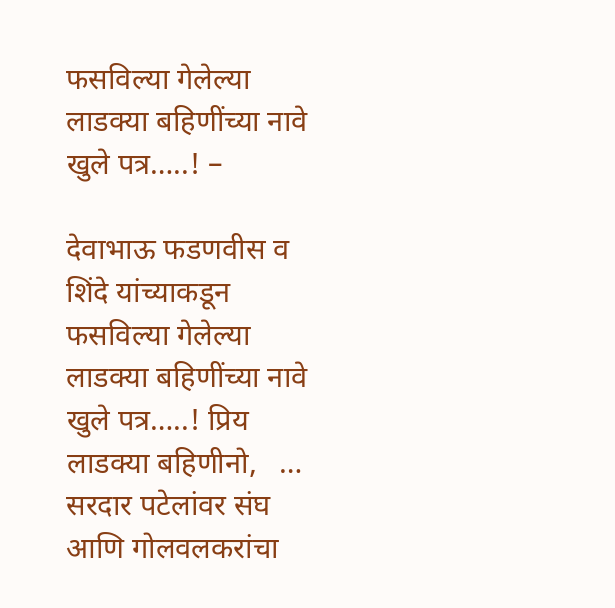फसविल्या गेलेल्या लाडक्या बहिणींच्या नावे खुले पत्र…..! –

देवाभाऊ फडणवीस व शिंदे यांच्याकडून फसविल्या गेलेल्या लाडक्या बहिणींच्या नावे खुले पत्र…..! प्रिय लाडक्या बहिणीनो,   …
सरदार पटेलांवर संघ आणि गोलवलकरांचा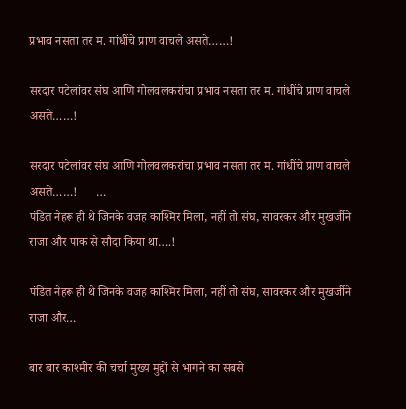प्रभाव नसता तर म. गांधींचे प्राण वाचले असते……!

सरदार पटेलांवर संघ आणि गोलवलकरांचा प्रभाव नसता तर म. गांधींचे प्राण वाचले असते……!

सरदार पटेलांवर संघ आणि गोलवलकरांचा प्रभाव नसता तर म. गांधींचे प्राण वाचले असते……!      …
पंडित नेहरू ही थे जिनके वजह काश्मिर मिला, नहीं तो संघ, सावरकर और मुखर्जीने राजा और पाक से सौदा किया था….!

पंडित नेहरू ही थे जिनके वजह काश्मिर मिला, नहीं तो संघ, सावरकर और मुखर्जीने राजा और…

बार बार काश्मीर की चर्चा मुख्य मुद्दों से भागने का सबसे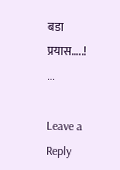बडा प्रयास…..!      …

Leave a Reply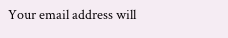Your email address will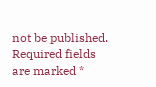not be published. Required fields are marked *